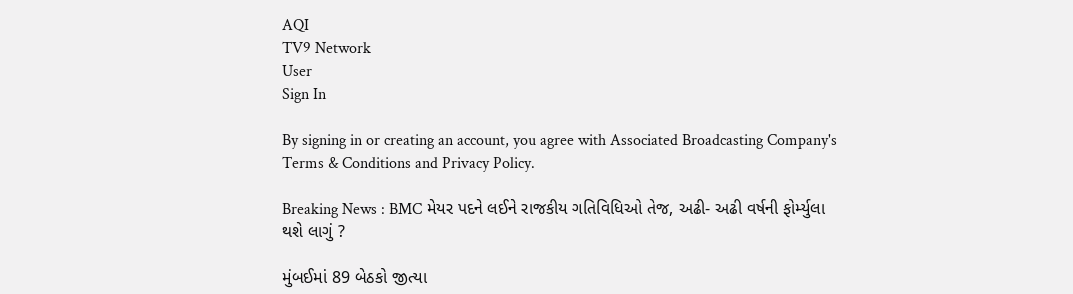AQI
TV9 Network
User
Sign In

By signing in or creating an account, you agree with Associated Broadcasting Company's Terms & Conditions and Privacy Policy.

Breaking News : BMC મેયર પદને લઈને રાજકીય ગતિવિધિઓ તેજ, અઢી- અઢી વર્ષની ફોર્મ્યુલા થશે લાગું ?

મુંબઈમાં 89 બેઠકો જીત્યા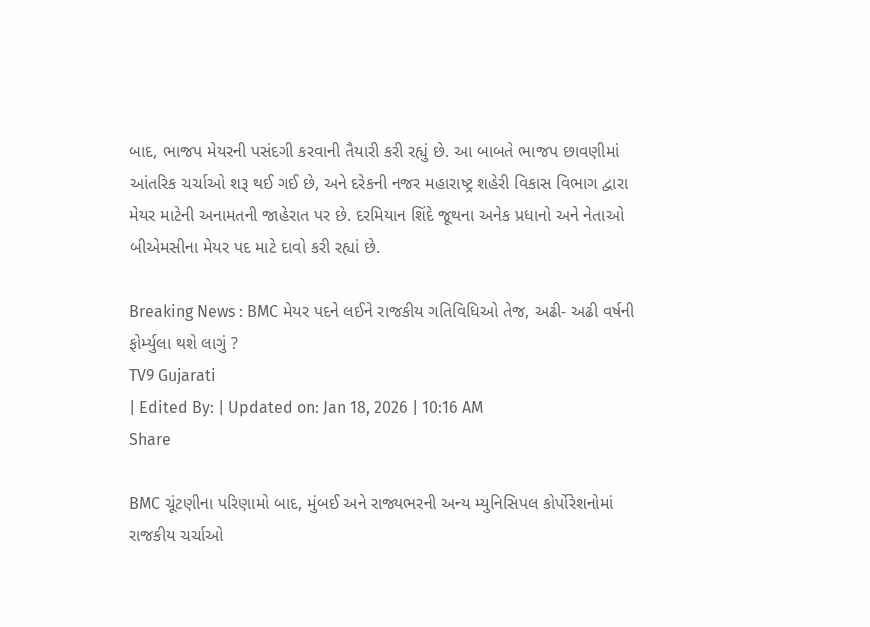બાદ, ભાજપ મેયરની પસંદગી કરવાની તૈયારી કરી રહ્યું છે. આ બાબતે ભાજપ છાવણીમાં આંતરિક ચર્ચાઓ શરૂ થઈ ગઈ છે, અને દરેકની નજર મહારાષ્ટ્ર શહેરી વિકાસ વિભાગ દ્વારા મેયર માટેની અનામતની જાહેરાત પર છે. દરમિયાન શિંદે જૂથના અનેક પ્રધાનો અને નેતાઓ બીએમસીના મેયર પદ માટે દાવો કરી રહ્યાં છે.

Breaking News : BMC મેયર પદને લઈને રાજકીય ગતિવિધિઓ તેજ, અઢી- અઢી વર્ષની ફોર્મ્યુલા થશે લાગું ?
TV9 Gujarati
| Edited By: | Updated on: Jan 18, 2026 | 10:16 AM
Share

BMC ચૂંટણીના પરિણામો બાદ, મુંબઈ અને રાજ્યભરની અન્ય મ્યુનિસિપલ કોર્પોરેશનોમાં રાજકીય ચર્ચાઓ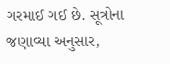ગરમાઈ ગઈ છે. સૂત્રોના જણાવ્યા અનુસાર,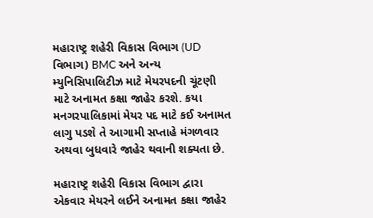મહારાષ્ટ્ર શહેરી વિકાસ વિભાગ (UD વિભાગ) BMC અને અન્ય મ્યુનિસિપાલિટીઝ માટે મેયરપદની ચૂંટણી માટે અનામત કક્ષા જાહેર કરશે. કયા મનગરપાલિકામાં મેયર પદ માટે કઈ અનામત લાગુ પડશે તે આગામી સપ્તાહે મંગળવાર અથવા બુધવારે જાહેર થવાની શક્યતા છે.

મહારાષ્ટ્ર શહેરી વિકાસ વિભાગ દ્વારા એકવાર મેયરને લઈને અનામત કક્ષા જાહેર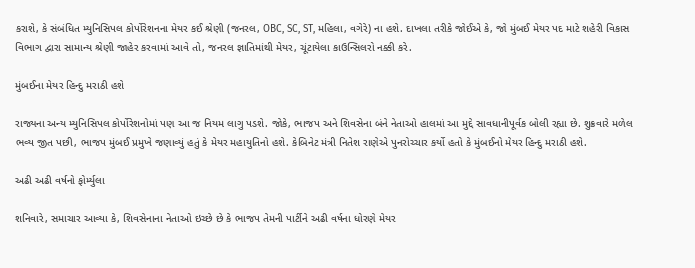કરાશે, કે સંબંધિત મ્યુનિસિપલ કોર્પોરેશનના મેયર કઈ શ્રેણી (જનરલ, OBC, SC, ST, મહિલા, વગેરે) ના હશે. દાખલા તરીકે જોઈએ કે, જો મુંબઈ મેયર પદ માટે શહેરી વિકાસ વિભાગ દ્વારા સામાન્ય શ્રેણી જાહેર કરવામાં આવે તો, જનરલ જ્ઞાતિમાંથી મેયર, ચૂંટાયેલા કાઉન્સિલરો નક્કી કરે.

મુંબઈના મેયર હિન્દુ મરાઠી હશે

રાજ્યના અન્ય મ્યુનિસિપલ કોર્પોરેશનોમાં પણ આ જ નિયમ લાગુ પડશે. જોકે, ભાજપ અને શિવસેના બંને નેતાઓ હાલમાં આ મુદ્દે સાવધાનીપૂર્વક બોલી રહ્યા છે. શુક્રવારે મળેલ ભવ્ય જીત પછી, ભાજપ મુંબઈ પ્રમુખે જણાવ્યું હતું કે મેયર મહાયુતિનો હશે. કેબિનેટ મંત્રી નિતેશ રાણેએ પુનરોચ્ચાર કર્યો હતો કે મુંબઈનો મેયર હિન્દુ મરાઠી હશે.

અઢી અઢી વર્ષનો ફોર્મ્યુલા

શનિવારે, સમાચાર આવ્યા કે, શિવસેનાના નેતાઓ ઇચ્છે છે કે ભાજપ તેમની પાર્ટીને અઢી વર્ષના ધોરણે મેયર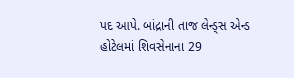પદ આપે. બાંદ્રાની તાજ લેન્ડ્સ એન્ડ હોટેલમાં શિવસેનાના 29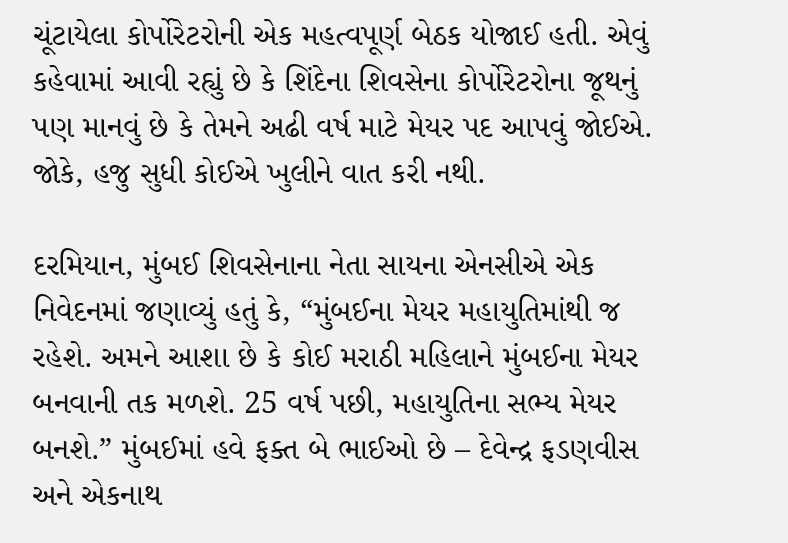ચૂંટાયેલા કોર્પોરેટરોની એક મહત્વપૂર્ણ બેઠક યોજાઈ હતી. એવું કહેવામાં આવી રહ્યું છે કે શિંદેના શિવસેના કોર્પોરેટરોના જૂથનું પણ માનવું છે કે તેમને અઢી વર્ષ માટે મેયર પદ આપવું જોઈએ. જોકે, હજુ સુધી કોઈએ ખુલીને વાત કરી નથી.

દરમિયાન, મુંબઈ શિવસેનાના નેતા સાયના એનસીએ એક નિવેદનમાં જણાવ્યું હતું કે, “મુંબઈના મેયર મહાયુતિમાંથી જ રહેશે. અમને આશા છે કે કોઈ મરાઠી મહિલાને મુંબઈના મેયર બનવાની તક મળશે. 25 વર્ષ પછી, મહાયુતિના સભ્ય મેયર બનશે.” મુંબઈમાં હવે ફક્ત બે ભાઈઓ છે – દેવેન્દ્ર ફડણવીસ અને એકનાથ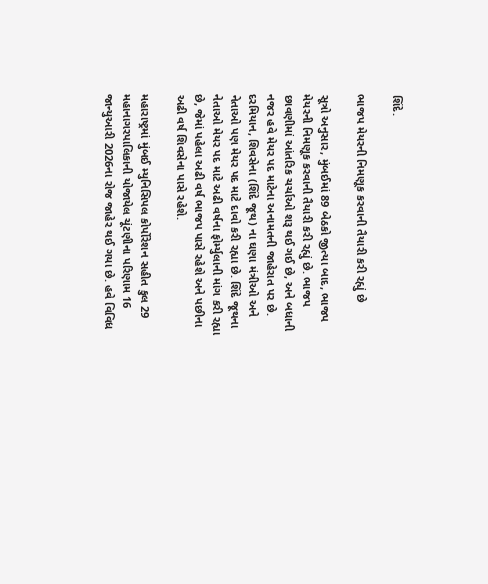શિંદે.

ભાજપ મેયરની નિમણૂક કરવાની તૈયારી કરી રહ્યું છે

સૂત્રો અનુસાર, મુંબઈમાં 89 બેઠકો જીત્યા બાદ, ભાજપ મેયરની નિમણૂક કરવાની તૈયારી કરી રહ્યું છે. ભાજપ છાવણીમાં આંતરિક ચર્ચાઓ શરૂ થઈ ગઈ છે, અને બધાની નજર હવે મેયર પદ માટેના અનામતની જાહેરાત પર છે. દરમિયાન, શિવસેના (શિંદે જૂથ) ના ઘણા મંત્રીઓ અને નેતાઓ પણ મેયર પદ માટે દાવો કરી રહ્યા છે. શિંદે જૂથના નેતાઓ મેયર પદ માટે અઢી વર્ષના ફોર્મ્યુલાની માંગ કરી રહ્યા છે, જેમાં પહેલા અઢી વર્ષ ભાજપ પાસે રહેશે અને પછીના અઢી વર્ષ શિવસેના પાસે રહેશે.

મહારાષ્ટ્રમાં મુંબઈ મ્યુનિસિપલ કોર્પોરેશન સહીત કુલ 29 મહાનાગરપાલિકાની યોજાયેલ ચૂંટણીના પરિણામ 16 જાન્યુઆરી 2026ના રોજ જાહેર થઈ ગયા છે. હવે વિવિધ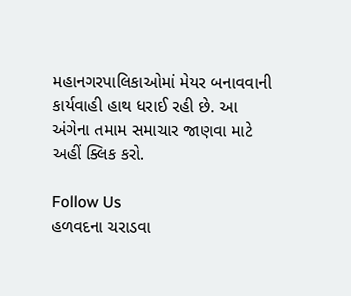મહાનગરપાલિકાઓમાં મેયર બનાવવાની કાર્યવાહી હાથ ધરાઈ રહી છે. આ અંગેના તમામ સમાચાર જાણવા માટે અહીં ક્લિક કરો.

Follow Us
હળવદના ચરાડવા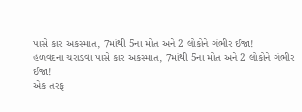પાસે કાર અકસ્માત, 7માંથી 5ના મોત અને 2 લોકોને ગંભીર ઈજા!
હળવદના ચરાડવા પાસે કાર અકસ્માત, 7માંથી 5ના મોત અને 2 લોકોને ગંભીર ઈજા!
એક તરફ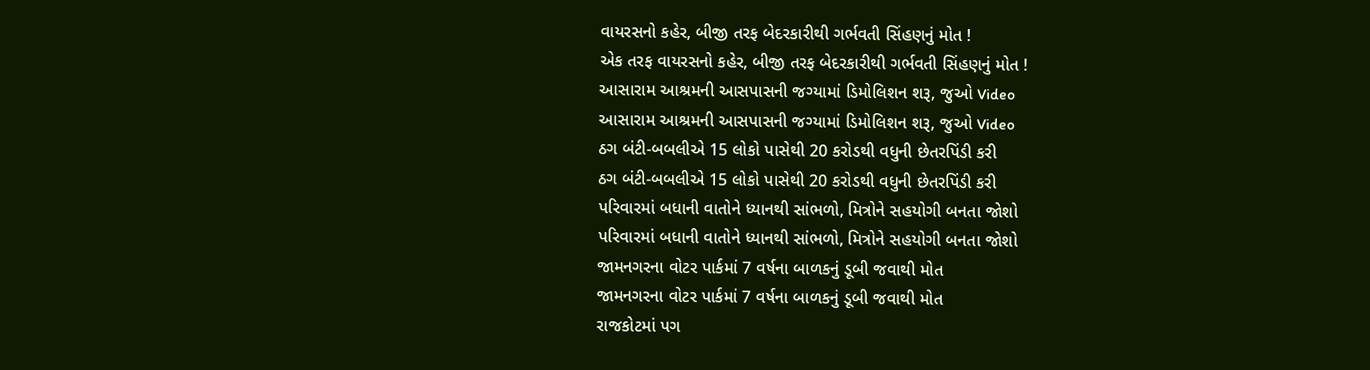વાયરસનો કહેર, બીજી તરફ બેદરકારીથી ગર્ભવતી સિંહણનું મોત !
એક તરફ વાયરસનો કહેર, બીજી તરફ બેદરકારીથી ગર્ભવતી સિંહણનું મોત !
આસારામ આશ્રમની આસપાસની જગ્યામાં ડિમોલિશન શરૂ, જુઓ Video
આસારામ આશ્રમની આસપાસની જગ્યામાં ડિમોલિશન શરૂ, જુઓ Video
ઠગ બંટી-બબલીએ 15 લોકો પાસેથી 20 કરોડથી વધુની છેતરપિંડી કરી
ઠગ બંટી-બબલીએ 15 લોકો પાસેથી 20 કરોડથી વધુની છેતરપિંડી કરી
પરિવારમાં બધાની વાતોને ધ્યાનથી સાંભળો, મિત્રોને સહયોગી બનતા જોશો
પરિવારમાં બધાની વાતોને ધ્યાનથી સાંભળો, મિત્રોને સહયોગી બનતા જોશો
જામનગરના વોટર પાર્કમાં 7 વર્ષના બાળકનું ડૂબી જવાથી મોત
જામનગરના વોટર પાર્કમાં 7 વર્ષના બાળકનું ડૂબી જવાથી મોત
રાજકોટમાં પગ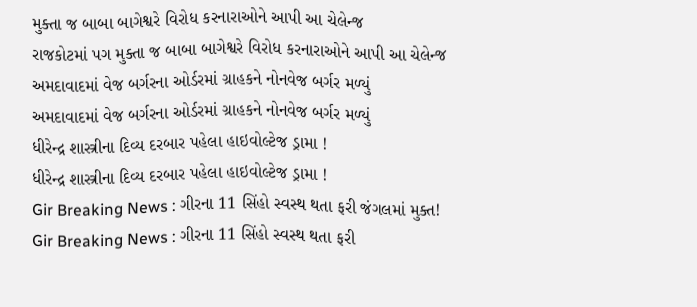મુક્તા જ બાબા બાગેશ્વરે વિરોધ કરનારાઓને આપી આ ચેલેન્જ
રાજકોટમાં પગ મુક્તા જ બાબા બાગેશ્વરે વિરોધ કરનારાઓને આપી આ ચેલેન્જ
અમદાવાદમાં વેજ બર્ગરના ઓર્ડરમાં ગ્રાહકને નોનવેજ બર્ગર મળ્યું
અમદાવાદમાં વેજ બર્ગરના ઓર્ડરમાં ગ્રાહકને નોનવેજ બર્ગર મળ્યું
ધીરેન્દ્ર શાસ્ત્રીના દિવ્ય દરબાર પહેલા હાઇવોલ્ટેજ ડ્રામા !
ધીરેન્દ્ર શાસ્ત્રીના દિવ્ય દરબાર પહેલા હાઇવોલ્ટેજ ડ્રામા !
Gir Breaking News : ગીરના 11 સિંહો સ્વસ્થ થતા ફરી જંગલમાં મુક્ત!
Gir Breaking News : ગીરના 11 સિંહો સ્વસ્થ થતા ફરી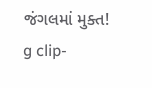જંગલમાં મુક્ત!
g clip-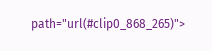path="url(#clip0_868_265)">